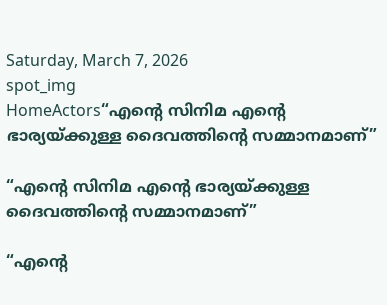Saturday, March 7, 2026
spot_img
HomeActors“എന്‍റെ സിനിമ എന്‍റെ ഭാര്യയ്ക്കുള്ള ദൈവത്തിന്‍റെ സമ്മാനമാണ്”

“എന്‍റെ സിനിമ എന്‍റെ ഭാര്യയ്ക്കുള്ള ദൈവത്തിന്‍റെ സമ്മാനമാണ്”

“എന്‍റെ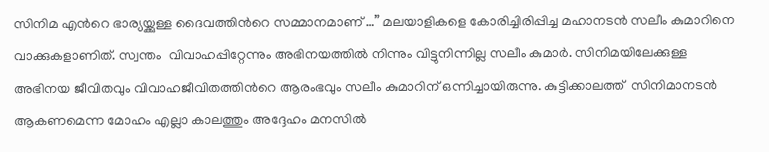സിനിമ എന്‍റെ ഭാര്യയ്ക്കുള്ള ദൈവത്തിന്‍റെ സമ്മാനമാണ് …” മലയാളികളെ കോരിച്ചിരിപ്പിച്ച മഹാനടന്‍ സലീം കുമാറിനെ വാക്കുകളാണിത്. സ്വന്തം  വിവാഹപ്പിറ്റേന്നും അഭിനയത്തില്‍ നിന്നും വിട്ടുനിന്നില്ല സലീം കുമാര്‍. സിനിമയിലേക്കുള്ള അഭിനയ ജീവിതവും വിവാഹജീവിതത്തിന്‍റെ ആരംഭവും സലീം കുമാറിന് ഒന്നിച്ചായിരുന്നു. കുട്ടിക്കാലത്ത്  സിനിമാനടന്‍ ആകണമെന്ന മോഹം എല്ലാ കാലത്തും അദ്ദേഹം മനസില്‍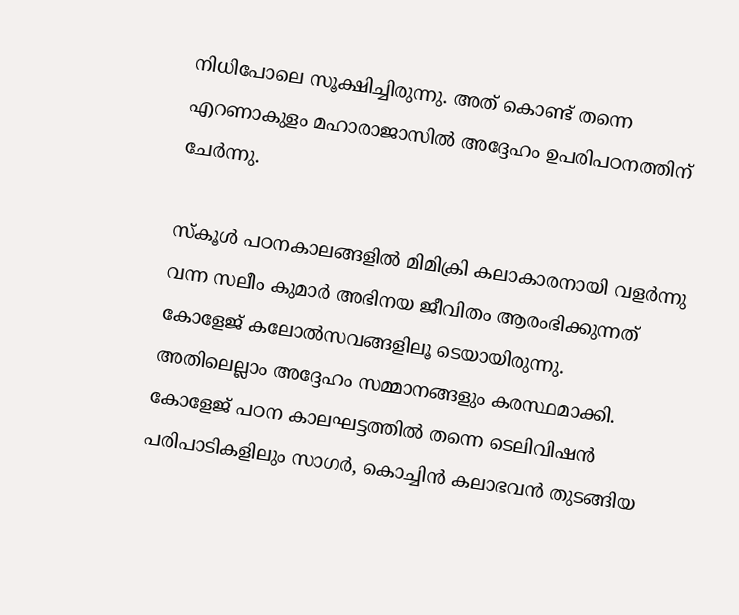നിധിപോലെ സൂക്ഷിച്ചിരുന്നു. അത് കൊണ്ട് തന്നെ എറണാകുളം മഹാരാജാസില്‍ അദ്ദേഹം ഉപരിപഠനത്തിന് ചേർന്നു.

സ്കൂള്‍ പഠനകാലങ്ങളില്‍ മിമിക്രി കലാകാരനായി വളര്‍ന്നു വന്ന സലീം കുമാര്‍ അഭിനയ ജീവിതം ആരംഭിക്കുന്നത് കോളേജ് കലോല്‍സവങ്ങളിലൂ ടെയായിരുന്നു. അതിലെല്ലാം അദ്ദേഹം സമ്മാനങ്ങളും കരസ്ഥമാക്കി. കോളേജ് പഠന കാലഘട്ടത്തില്‍ തന്നെ ടെലിവിഷന്‍ പരിപാടികളിലും സാഗര്‍, കൊച്ചിന്‍ കലാഭവന്‍ തുടങ്ങിയ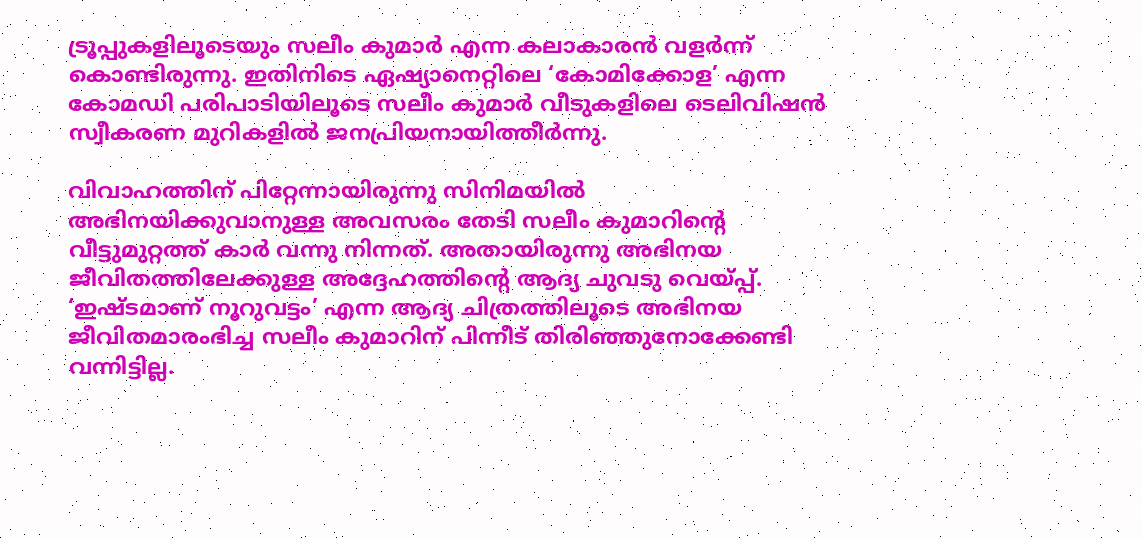ട്രൂപ്പുകളിലൂടെയും സലീം കുമാര്‍ എന്ന കലാകാരന്‍ വളര്‍ന്ന് കൊണ്ടിരുന്നു. ഇതിനിടെ ഏഷ്യാനെറ്റിലെ ‘കോമിക്കോള’ എന്ന കോമഡി പരിപാടിയിലൂടെ സലീം കുമാര്‍ വീടുകളിലെ ടെലിവിഷൻ   സ്വീകരണ മുറികളിൽ ജനപ്രിയനായിത്തീര്‍ന്നു.

വിവാഹത്തിന് പിറ്റേന്നായിരുന്നു സിനിമയില്‍ അഭിനയിക്കുവാനുള്ള അവസരം തേടി സലീം കുമാറിന്‍റെ വീട്ടുമുറ്റത്ത് കാര്‍ വന്നു നിന്നത്. അതായിരുന്നു അഭിനയ ജീവിതത്തിലേക്കുള്ള അദ്ദേഹത്തിന്‍റെ ആദ്യ ചുവടു വെയ്പ്പ്. ‘ഇഷ്ടമാണ് നൂറുവട്ടം’ എന്ന ആദ്യ ചിത്രത്തിലൂടെ അഭിനയ ജീവിതമാരംഭിച്ച സലീം കുമാറിന് പിന്നീട് തിരിഞ്ഞുനോക്കേണ്ടി വന്നിട്ടില്ല.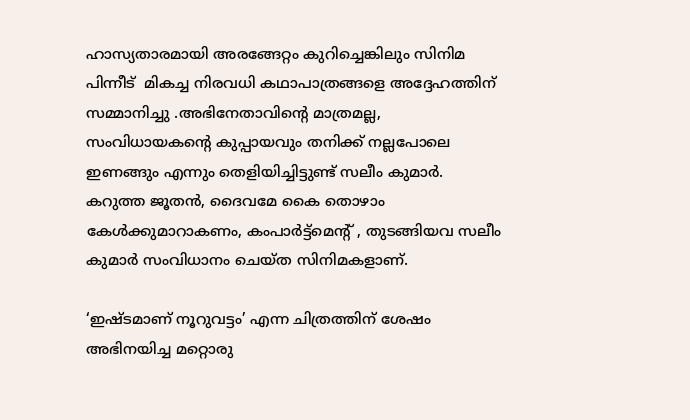ഹാസ്യതാരമായി അരങ്ങേറ്റം കുറിച്ചെങ്കിലും സിനിമ പിന്നീട്  മികച്ച നിരവധി കഥാപാത്രങ്ങളെ അദ്ദേഹത്തിന് സമ്മാനിച്ചു .അഭിനേതാവിന്‍റെ മാത്രമല്ല, സംവിധായകന്റെ കുപ്പായവും തനിക്ക് നല്ലപോലെ ഇണങ്ങും എന്നും തെളിയിച്ചിട്ടുണ്ട് സലീം കുമാര്‍. കറുത്ത ജൂതന്‍, ദൈവമേ കൈ തൊഴാം കേള്‍ക്കുമാറാകണം, കംപാര്‍ട്ട്മെന്‍റ് , തുടങ്ങിയവ സലീം കുമാര്‍ സംവിധാനം ചെയ്ത സിനിമകളാണ്.

‘ഇഷ്ടമാണ് നൂറുവട്ടം’ എന്ന ചിത്രത്തിന് ശേഷം അഭിനയിച്ച മറ്റൊരു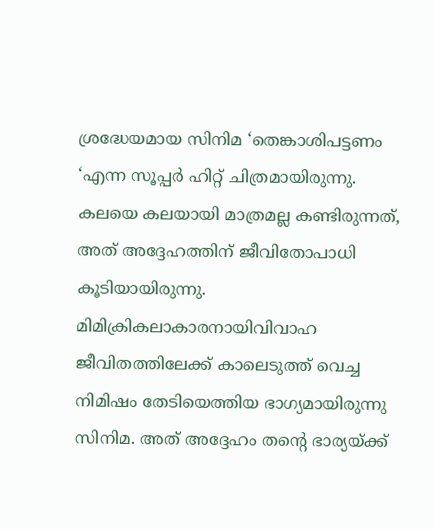ശ്രദ്ധേയമായ സിനിമ ‘തെങ്കാശിപട്ടണം ‘എന്ന സൂപ്പര്‍ ഹിറ്റ് ചിത്രമായിരുന്നു. കലയെ കലയായി മാത്രമല്ല കണ്ടിരുന്നത്, അത് അദ്ദേഹത്തിന് ജീവിതോപാധി കൂടിയായിരുന്നു. മിമിക്രികലാകാരനായിവിവാഹ  ജീവിതത്തിലേക്ക് കാലെടുത്ത് വെച്ച നിമിഷം തേടിയെത്തിയ ഭാഗ്യമായിരുന്നു സിനിമ. അത് അദ്ദേഹം തന്റെ ഭാര്യയ്ക്ക്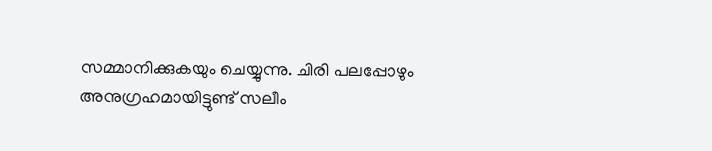സമ്മാനിക്കുകയും ചെയ്യുന്നു. ചിരി പലപ്പോഴും അനുഗ്രഹമായിട്ടുണ്ട് സലീം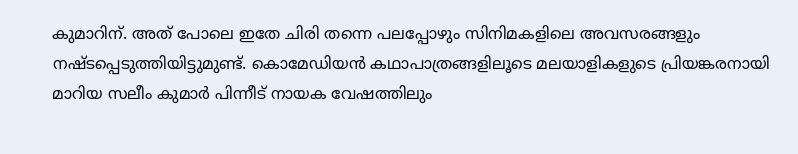കുമാറിന്. അത് പോലെ ഇതേ ചിരി തന്നെ പലപ്പോഴും സിനിമകളിലെ അവസരങ്ങളും നഷ്ടപ്പെടുത്തിയിട്ടുമുണ്ട്. കൊമേഡിയന്‍ കഥാപാത്രങ്ങളിലൂടെ മലയാളികളുടെ പ്രിയങ്കരനായി മാറിയ സലീം കുമാര്‍ പിന്നീട് നായക വേഷത്തിലും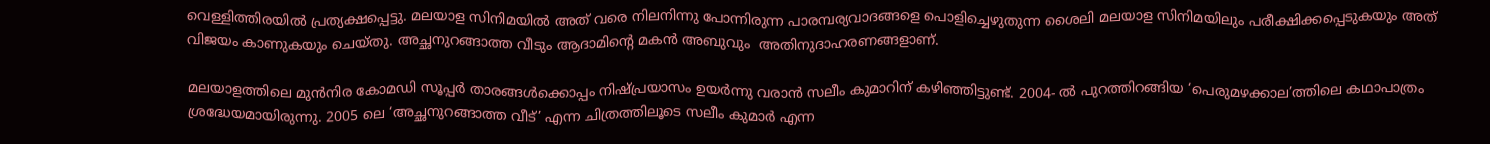വെള്ളിത്തിരയില്‍ പ്രത്യക്ഷപ്പെട്ടു. മലയാള സിനിമയിൽ അത് വരെ നിലനിന്നു പോന്നിരുന്ന പാരമ്പര്യവാദങ്ങളെ പൊളിച്ചെഴുതുന്ന ശൈലി മലയാള സിനിമയിലും പരീക്ഷിക്കപ്പെടുകയും അത് വിജയം കാണുകയും ചെയ്തു. അച്ഛനുറങ്ങാത്ത വീടും ആദാമിന്‍റെ മകന്‍ അബുവും  അതിനുദാഹരണങ്ങളാണ്.

മലയാളത്തിലെ മുന്‍നിര കോമഡി സൂപ്പര്‍ താരങ്ങള്‍ക്കൊപ്പം നിഷ്പ്രയാസം ഉയര്‍ന്നു വരാന്‍ സലീം കുമാറിന് കഴിഞ്ഞിട്ടുണ്ട്. 2004- ല്‍ പുറത്തിറങ്ങിയ ‘പെരുമഴക്കാല’ത്തിലെ കഥാപാത്രം ശ്രദ്ധേയമായിരുന്നു. 2005 ലെ ‘അച്ഛനുറങ്ങാത്ത വീട്’ എന്ന ചിത്രത്തിലൂടെ സലീം കുമാര്‍ എന്ന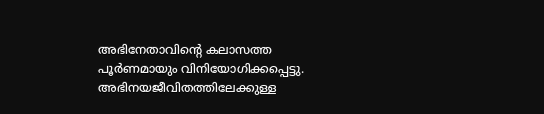അഭിനേതാവിന്‍റെ കലാസത്ത  പൂര്‍ണമായും വിനിയോഗിക്കപ്പെട്ടു. അഭിനയജീവിതത്തിലേക്കുള്ള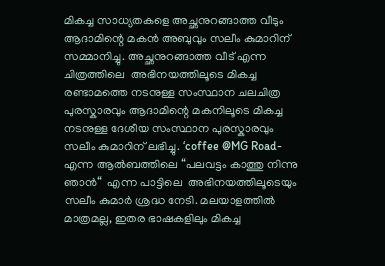മികച്ച സാധ്യതകളെ അച്ഛനുറങ്ങാത്ത വീടും ആദാമിന്റെ മകന്‍ അബുവും സലീം കുമാറിന് സമ്മാനിച്ചു. അച്ഛനുറങ്ങാത്ത വീട് എന്ന ചിത്രത്തിലെ  അഭിനയത്തിലൂടെ മികച്ച രണ്ടാമത്തെ നടനുള്ള സംസ്ഥാന ചലചിത്ര പുരസ്കാരവും ആദാമിന്റെ മകനിലൂടെ മികച്ച നടനുള്ള ദേശീയ സംസ്ഥാന പുരസ്കാരവും സലീം കുമാറിന് ലഭിച്ചു. ‘coffee @MG Road- എന്ന ആല്‍ബത്തിലെ “പലവട്ടം കാത്തു നിന്നു ഞാന്‍“  എന്ന പാട്ടിലെ  അഭിനയത്തിലൂടെയും സലീം കുമാര്‍ ശ്രദ്ധ നേടി. മലയാളത്തില്‍ മാത്രമല്ല, ഇതര ഭാഷകളിലും മികച്ച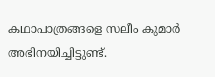കഥാപാത്രങ്ങളെ സലീം കുമാര്‍ അഭിനയിച്ചിട്ടുണ്ട്.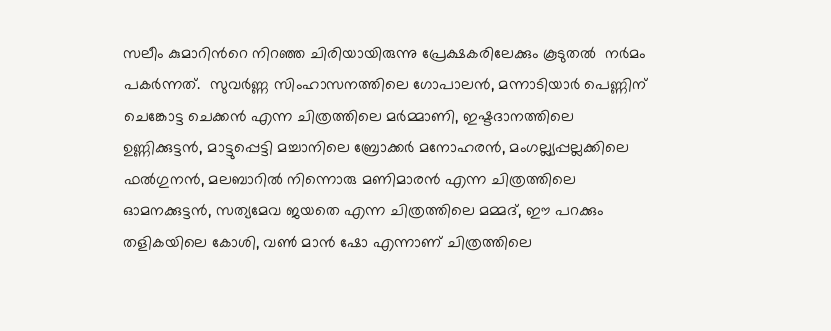സലീം കുമാറിന്‍റെ നിറഞ്ഞ ചിരിയായിരുന്നു പ്രേക്ഷകരിലേക്കും കൂടുതൽ  നര്‍മം പകര്‍ന്നത്.  സുവര്‍ണ്ണ സിംഹാസനത്തിലെ ഗോപാലന്‍, മന്നാടിയാര്‍ പെണ്ണിന് ചെങ്കോട്ട ചെക്കന്‍ എന്ന ചിത്രത്തിലെ മര്‍മ്മാണി, ഇഷ്ടദാനത്തിലെ ഉണ്ണിക്കുട്ടന്‍, മാട്ടുപ്പെട്ടി മച്ചാനിലെ ബ്രോക്കര്‍ മനോഹരന്‍, മംഗല്ല്യപ്പല്ലക്കിലെ ഫല്‍ഗുനന്‍, മലബാറില്‍ നിന്നൊരു മണിമാരന്‍ എന്ന ചിത്രത്തിലെ ഓമനക്കുട്ടന്‍, സത്യമേവ ജയതെ എന്ന ചിത്രത്തിലെ മമ്മദ്, ഈ പറക്കും തളികയിലെ കോശി, വണ്‍ മാന്‍ ഷോ എന്നാണ് ചിത്രത്തിലെ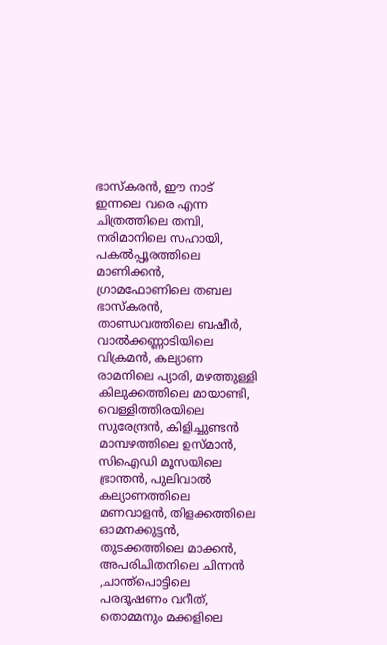ഭാസ്കരന്‍, ഈ നാട് ഇന്നലെ വരെ എന്ന ചിത്രത്തിലെ തമ്പി, നരിമാനിലെ സഹായി, പകല്‍പ്പൂരത്തിലെ മാണിക്കന്‍, ഗ്രാമഫോണിലെ തബല ഭാസ്കരന്‍, താണ്ഡവത്തിലെ ബഷീര്‍, വാല്‍ക്കണ്ണാടിയിലെ വിക്രമന്‍, കല്യാണ രാമനിലെ പ്യാരി, മഴത്തുള്ളി കിലുക്കത്തിലെ മായാണ്ടി, വെള്ളിത്തിരയിലെ സുരേന്ദ്രന്‍, കിളിച്ചുണ്ടന്‍ മാമ്പഴത്തിലെ ഉസ്മാന്‍, സിഐഡി മൂസയിലെ ഭ്രാന്തന്‍, പുലിവാല്‍ കല്യാണത്തിലെ മണവാളന്‍, തിളക്കത്തിലെ ഓമനക്കുട്ടന്‍, തുടക്കത്തിലെ മാക്കന്‍, അപരിചിതനിലെ ചിന്നന്‍ ,ചാന്ത്പൊട്ടിലെ പരദൂഷണം വറീത്, തൊമ്മനും മക്കളിലെ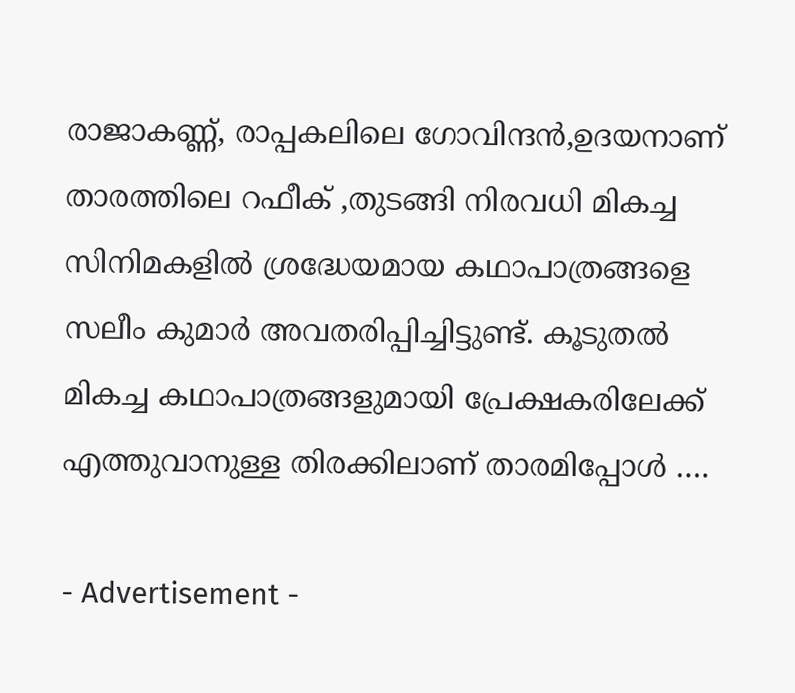രാജാകണ്ണ്, രാപ്പകലിലെ ഗോവിന്ദന്‍,ഉദയനാണ് താരത്തിലെ റഫീക് ,തുടങ്ങി നിരവധി മികച്ച സിനിമകളില്‍ ശ്രദ്ധേയമായ കഥാപാത്രങ്ങളെ സലീം കുമാര്‍ അവതരിപ്പിച്ചിട്ടുണ്ട്. കൂടുതൽ മികച്ച കഥാപാത്രങ്ങളുമായി പ്രേക്ഷകരിലേക്ക് എത്തുവാനുള്ള തിരക്കിലാണ് താരമിപ്പോള്‍ ….

- Advertisement -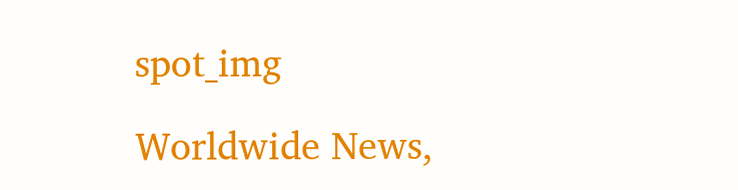spot_img

Worldwide News,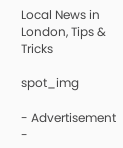Local News in London, Tips & Tricks

spot_img

- Advertisement -